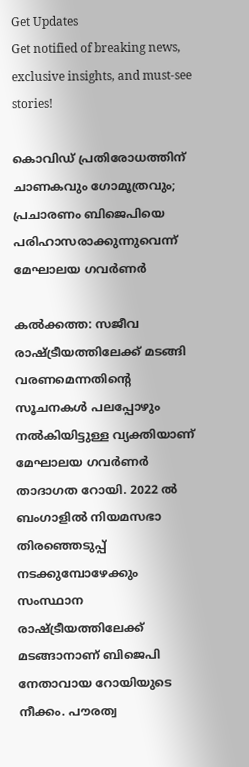Get Updates
Get notified of breaking news, exclusive insights, and must-see stories!

കൊവിഡ് പ്രതിരോധത്തിന് ചാണകവും ഗോമൂത്രവും; പ്രചാരണം ബിജെപിയെ പരിഹാസരാക്കുന്നുവെന്ന് മേഘാലയ ഗവര്‍ണര്‍

കല്‍ക്കത്ത: സജീവ രാഷ്ട്രീയത്തിലേക്ക് മടങ്ങി വരണമെന്നതിന്‍റെ സൂചനകള്‍ പലപ്പോഴും നല്‍കിയിട്ടുള്ള വ്യക്തിയാണ് മേഘാലയ ഗവര്‍ണര്‍ താദാഗത റോയി. 2022 ല്‍ ബംഗാളില്‍ നിയമസഭാ തിരഞ്ഞെടുപ്പ് നടക്കുമ്പോഴേക്കും സംസ്ഥാന രാഷ്ട്രീയത്തിലേക്ക് മടങ്ങാനാണ് ബിജെപി നേതാവായ റോയിയുടെ നീക്കം. പൗരത്വ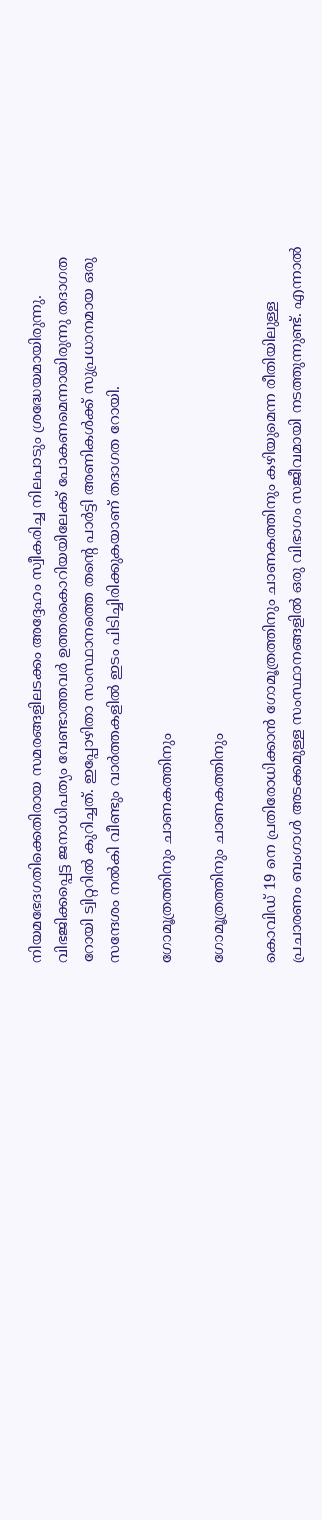നിയമഭേദഗതിക്കെതിരായ സമരങ്ങളിലടക്കം അദ്ദേഹം സ്വീകരിച്ച നിലപാടും ശ്രദ്ധേയമായിരുന്നു. വിഭജിക്കപ്പെട്ട ജനാധിപത്യം വേണ്ടാത്തവർ ഉത്തരകൊറിയയിലേക്ക് പോകണമെന്നായിരുന്നു തദാഗത റോയി ട്വിറ്ററില്‍ കുറിച്ചത്. ഇപ്പോഴിതാ സംസ്ഥാനത്തെ തന്‍റെ പാര്‍ട്ടി അണികള്‍ക്ക് സുപ്രധാനമായ ഒരു സന്ദേശം നല്‍കി വീണ്ടും വാര്‍ത്തകളില്‍ ഇടം പിടിച്ചിരിക്കുകയാണ് തദാഗത റോയി.

ഗോമൂത്രത്തിനും ചാണകത്തിനും

ഗോമൂത്രത്തിനും ചാണകത്തിനും

കൊവിഡ് 19 നെ പ്രതിരോധിക്കാന്‍ ഗോമൂത്രത്തിനും ചാണകത്തിനും കഴിയുമെന്ന രീതിയിലുള്ള പ്രചാരണം ബംഗാള്‍ അടക്കമുള്ള സംസ്ഥാനങ്ങളില്‍ ഒരു വിഭാഗം സജീവമായി നടത്തുന്നുണ്ട്. എന്നാല്‍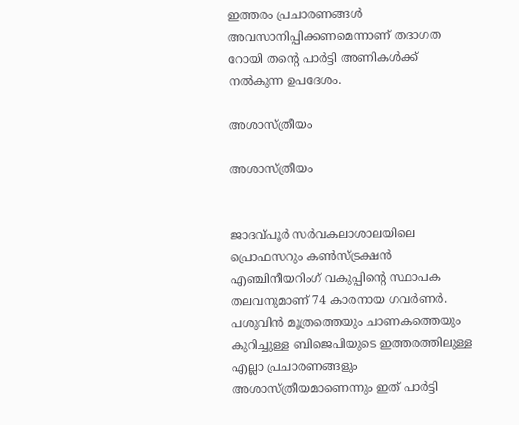ഇത്തരം പ്രചാരണങ്ങള്‍ അവസാനിപ്പിക്കണമെന്നാണ് തദാഗത റോയി തന്‍റെ പാര്‍ട്ടി അണികള്‍ക്ക് നല്‍കുന്ന ഉപദേശം.

അശാസ്ത്രീയം

അശാസ്ത്രീയം


ജാദവ്പൂർ സർവകലാശാലയിലെ പ്രൊഫസറും കൺസ്ട്രക്ഷൻ എഞ്ചിനീയറിംഗ് വകുപ്പിന്റെ സ്ഥാപക തലവനുമാണ് 74 കാരനായ ഗവർണര്‍. പശുവിൻ മൂത്രത്തെയും ചാണകത്തെയും കുറിച്ചുള്ള ബിജെപിയുടെ ഇത്തരത്തിലുള്ള എല്ലാ പ്രചാരണങ്ങളും അശാസ്ത്രീയമാണെന്നും ഇത് പാര്‍ട്ടി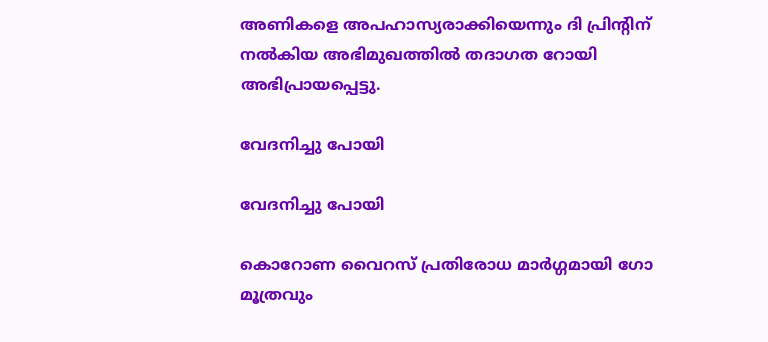അണികളെ അപഹാസ്യരാക്കിയെന്നും ദി പ്രിന്‍റിന് നല്‍കിയ അഭിമുഖത്തില്‍ തദാഗത റോയി അഭിപ്രായപ്പെട്ടു.

വേദനിച്ചു പോയി

വേദനിച്ചു പോയി

കൊറോണ വൈറസ് പ്രതിരോധ മാര്‍ഗ്ഗമായി ഗോ മൂത്രവും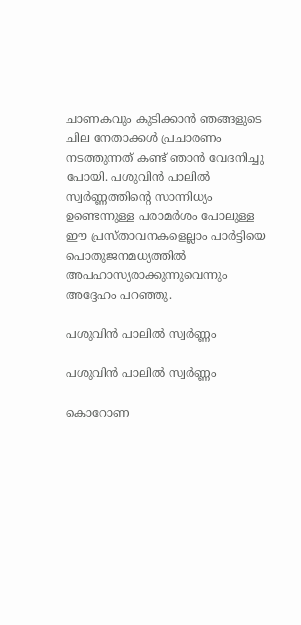ചാണകവും കുടിക്കാൻ ഞങ്ങളുടെ ചില നേതാക്കൾ പ്രചാരണം നടത്തുന്നത് കണ്ട് ഞാൻ വേദനിച്ചു പോയി. പശുവിന്‍ പാലിൽ സ്വർണ്ണത്തിന്റെ സാന്നിധ്യം ഉണ്ടെന്നുള്ള പരാമര്‍ശം പോലുള്ള ഈ പ്രസ്താവനകളെല്ലാം പാർട്ടിയെ പൊതുജനമധ്യത്തില്‍ അപഹാസ്യരാക്കുന്നുവെന്നും അദ്ദേഹം പറഞ്ഞു.

പശുവിന്‍ പാലില്‍ സ്വര്‍ണ്ണം

പശുവിന്‍ പാലില്‍ സ്വര്‍ണ്ണം

കൊറോണ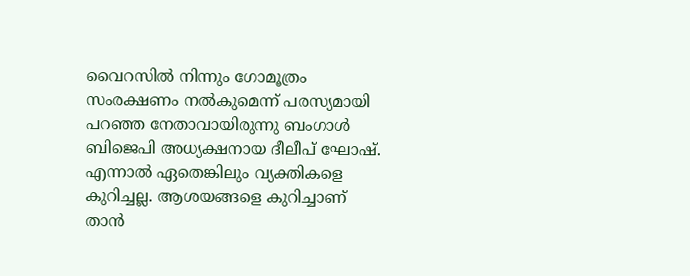വൈറസില്‍ നിന്നും ഗോമൂത്രം സംരക്ഷണം നല്‍കുമെന്ന് പരസ്യമായി പറഞ്ഞ നേതാവായിരുന്നു ബംഗാള്‍ ബിജെപി അധ്യക്ഷനായ ദീലീപ് ഘോഷ്. എന്നാല്‍ ഏതെങ്കിലും വ്യക്തികളെ കുറിച്ചല്ല. ആശയങ്ങളെ കുറിച്ചാണ് താന്‍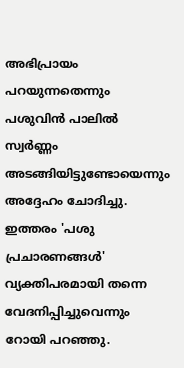അഭിപ്രായം പറയുന്നതെന്നും പശുവിന്‍ പാലില്‍ സ്വര്‍ണ്ണം അടങ്ങിയിട്ടുണ്ടോയെന്നും അദ്ദേഹം ചോദിച്ചു. ഇത്തരം 'പശു പ്രചാരണങ്ങള്‍' വ്യക്തിപരമായി തന്നെ വേദനിപ്പിച്ചുവെന്നും റോയി പറഞ്ഞു.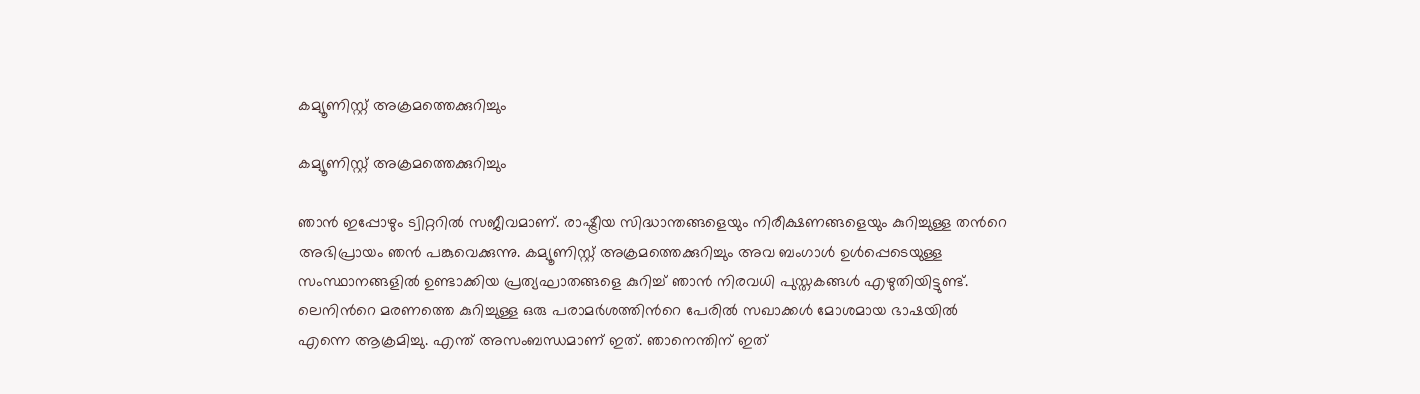കമ്യൂണിസ്റ്റ് അക്രമത്തെക്കുറിച്ചും

കമ്യൂണിസ്റ്റ് അക്രമത്തെക്കുറിച്ചും

ഞാന്‍ ഇപ്പോഴും ട്വിറ്ററില്‍ സജീവമാണ്. രാഷ്ട്രീയ സിദ്ധാന്തങ്ങളെയും നിരീക്ഷണങ്ങളെയും കുറിച്ചുള്ള തന്‍റെ അഭിപ്രായം ഞന്‍ പങ്കുവെക്കുന്നു. കമ്യൂണിസ്റ്റ് അക്രമത്തെക്കുറിച്ചും അവ ബംഗാൾ ഉൾപ്പെടെയുള്ള സംസ്ഥാനങ്ങളിൽ ഉണ്ടാക്കിയ പ്രത്യഘാതങ്ങളെ കുറിച്ച് ഞാൻ നിരവധി പുസ്തകങ്ങൾ എഴുതിയിട്ടുണ്ട്. ലെനിന്‍റെ മരണത്തെ കുറിച്ചുള്ള ഒരു പരാമര്‍ശത്തിന്‍റെ പേരില്‍ സഖാക്കള്‍ മോശമായ ഭാഷയില്‍ എന്നെ ആക്രമിച്ചു. എന്ത് അസംബന്ധമാണ് ഇത്. ഞാനെന്തിന് ഇത്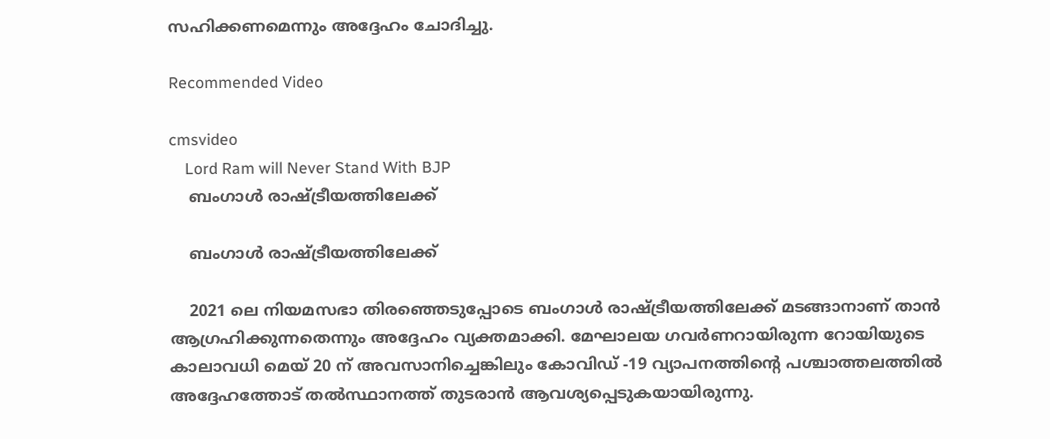സഹിക്കണമെന്നും അദ്ദേഹം ചോദിച്ചു.

Recommended Video

cmsvideo
    Lord Ram will Never Stand With BJP
    ബംഗാള്‍ രാഷ്ട്രീയത്തിലേക്ക്

    ബംഗാള്‍ രാഷ്ട്രീയത്തിലേക്ക്

    2021 ലെ നിയമസഭാ തിരഞ്ഞെടുപ്പോടെ ബംഗാള്‍ രാഷ്ട്രീയത്തിലേക്ക് മടങ്ങാനാണ് താന്‍ ആഗ്രഹിക്കുന്നതെന്നും അദ്ദേഹം വ്യക്തമാക്കി. മേഘാലയ ഗവർണറായിരുന്ന റോയിയുടെ കാലാവധി മെയ് 20 ന് അവസാനിച്ചെങ്കിലും കോവിഡ് -19 വ്യാപനത്തിന്‍റെ പശ്ചാത്തലത്തില്‍ അദ്ദേഹത്തോട് തല്‍സ്ഥാനത്ത് തുടരാന്‍ ആവശ്യപ്പെടുകയായിരുന്നു.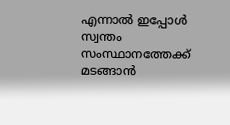എന്നാൽ ഇപ്പോൾ സ്വന്തം സംസ്ഥാനത്തേക്ക് മടങ്ങാൻ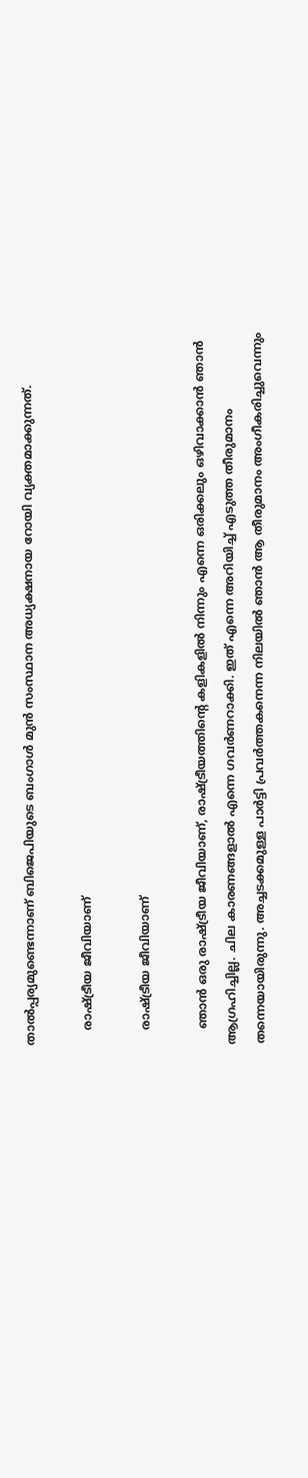താൽപ്പര്യമുണ്ടെന്നാണ് ബിജെപിയുടെ ബംഗാൾ മുന്‍ സംസ്ഥാന അധ്യക്ഷനായ റോയി വ്യക്തമാക്കുന്നത്.

    രാഷ്ട്രീയ ജീവിയാണ്

    രാഷ്ട്രീയ ജീവിയാണ്

    ഞാൻ ഒരു രാഷ്ട്രീയ ജീവിയാണ്, രാഷ്ട്രീയത്തിന്റെ കളികളില്‍ നിന്നും എന്നെ ഒരിക്കലും ഒഴിവാക്കാൻ ഞാൻ ആഗ്രഹിച്ചില്ല. ചില കാരണങ്ങളാൽ എന്നെ ഗവർണറാക്കി. ഇത് എന്നെ അറിയിച്ച് എടുത്ത തീരുമാനം തന്നെയായിരുന്നു. അച്ചടക്കമുള്ള പാര്‍ട്ടി പ്രവര്‍ത്തകനെന്ന നിലയിൽ ഞാൻ ആ തീരുമാനം അംഗീകരിച്ചുവെന്നും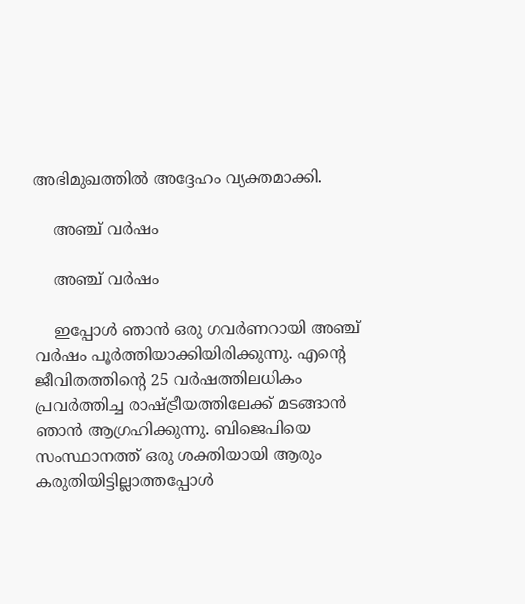അഭിമുഖത്തില്‍ അദ്ദേഹം വ്യക്തമാക്കി.

    അഞ്ച് വർഷം

    അഞ്ച് വർഷം

    ഇപ്പോൾ ഞാൻ ഒരു ഗവർണറായി അഞ്ച് വർഷം പൂർത്തിയാക്കിയിരിക്കുന്നു. എന്റെ ജീവിതത്തിന്റെ 25 വർഷത്തിലധികം പ്രവര്‍ത്തിച്ച രാഷ്ട്രീയത്തിലേക്ക് മടങ്ങാൻ ഞാൻ ആഗ്രഹിക്കുന്നു. ബിജെപിയെ സംസ്ഥാനത്ത് ഒരു ശക്തിയായി ആരും കരുതിയിട്ടില്ലാത്തപ്പോൾ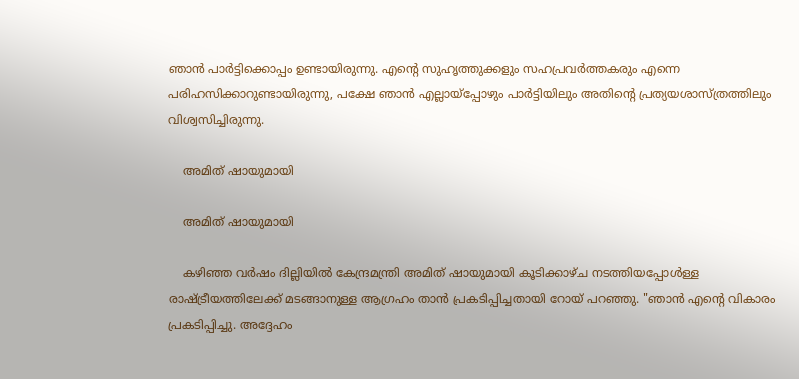ഞാൻ പാര്‍ട്ടിക്കൊപ്പം ഉണ്ടായിരുന്നു. എന്റെ സുഹൃത്തുക്കളും സഹപ്രവർത്തകരും എന്നെ പരിഹസിക്കാറുണ്ടായിരുന്നു, പക്ഷേ ഞാൻ എല്ലായ്പ്പോഴും പാർട്ടിയിലും അതിന്റെ പ്രത്യയശാസ്ത്രത്തിലും വിശ്വസിച്ചിരുന്നു.

    അമിത് ഷായുമായി

    അമിത് ഷായുമായി

    കഴിഞ്ഞ വർഷം ദില്ലിയില്‍ കേന്ദ്രമന്ത്രി അമിത് ഷായുമായി കൂടിക്കാഴ്ച നടത്തിയപ്പോള്‍ള്ള രാഷ്ട്രീയത്തിലേക്ക് മടങ്ങാനുള്ള ആഗ്രഹം താൻ പ്രകടിപ്പിച്ചതായി റോയ് പറഞ്ഞു. "ഞാൻ എന്റെ വികാരം പ്രകടിപ്പിച്ചു. അദ്ദേഹം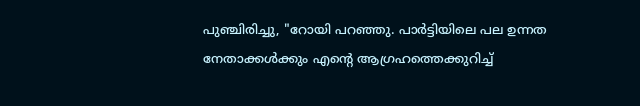പുഞ്ചിരിച്ചു, "റോയി പറഞ്ഞു. പാർട്ടിയിലെ പല ഉന്നത നേതാക്കൾക്കും എന്റെ ആഗ്രഹത്തെക്കുറിച്ച്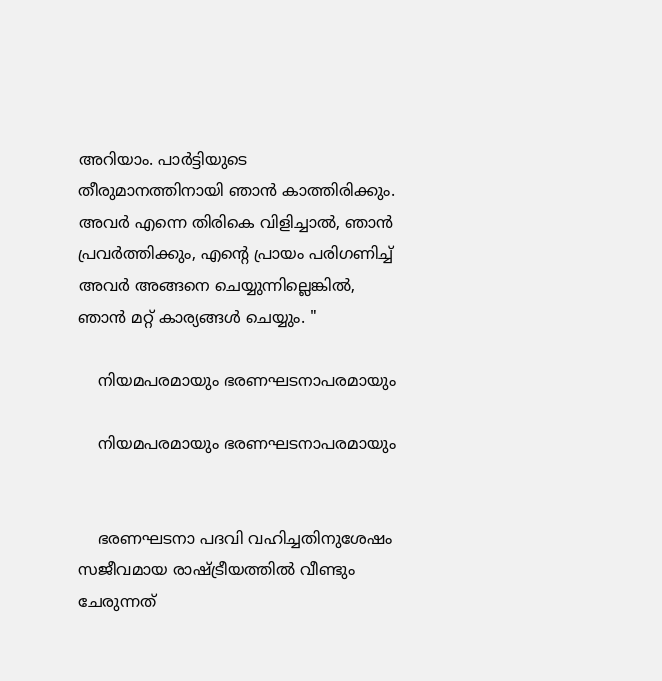അറിയാം. പാർട്ടിയുടെ തീരുമാനത്തിനായി ഞാൻ കാത്തിരിക്കും. അവർ എന്നെ തിരികെ വിളിച്ചാല്‍, ഞാൻ പ്രവർത്തിക്കും, എന്റെ പ്രായം പരിഗണിച്ച് അവർ അങ്ങനെ ചെയ്യുന്നില്ലെങ്കിൽ, ഞാൻ മറ്റ് കാര്യങ്ങൾ ചെയ്യും. "

    നിയമപരമായും ഭരണഘടനാപരമായും

    നിയമപരമായും ഭരണഘടനാപരമായും


    ഭരണഘടനാ പദവി വഹിച്ചതിനുശേഷം സജീവമായ രാഷ്ട്രീയത്തിൽ വീണ്ടും ചേരുന്നത്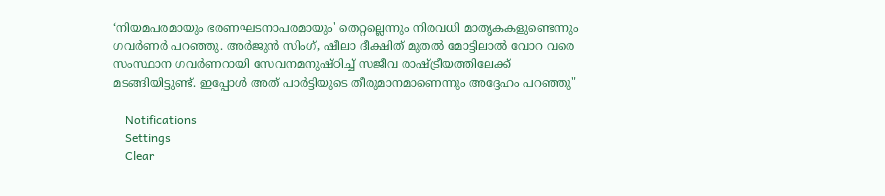‘നിയമപരമായും ഭരണഘടനാപരമായും' തെറ്റല്ലെന്നും നിരവധി മാതൃകകളുണ്ടെന്നും ഗവർണർ പറഞ്ഞു. അർജുൻ സിംഗ്, ഷീലാ ദീക്ഷിത് മുതൽ മോട്ടിലാൽ വോറ വരെ സംസ്ഥാന ഗവർണറായി സേവനമനുഷ്ഠിച്ച് സജീവ രാഷ്ട്രീയത്തിലേക്ക് മടങ്ങിയിട്ടുണ്ട്. ഇപ്പോൾ അത് പാര്‍ട്ടിയുടെ തീരുമാനമാണെന്നും അദ്ദേഹം പറഞ്ഞു"

    Notifications
    Settings
    Clear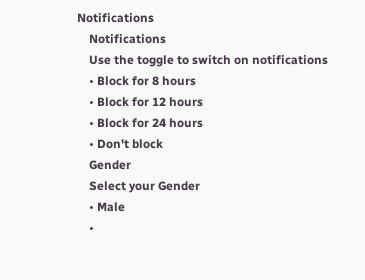Notifications
    Notifications
    Use the toggle to switch on notifications
    • Block for 8 hours
    • Block for 12 hours
    • Block for 24 hours
    • Don't block
    Gender
    Select your Gender
    • Male
    •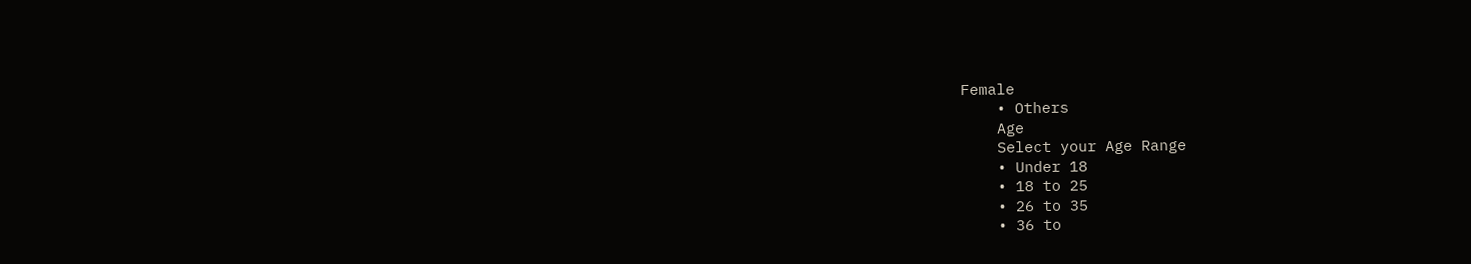Female
    • Others
    Age
    Select your Age Range
    • Under 18
    • 18 to 25
    • 26 to 35
    • 36 to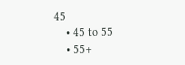45
    • 45 to 55
    • 55+